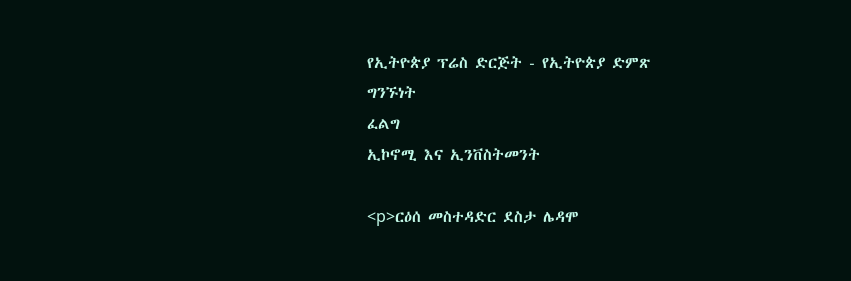የኢትዮጵያ ፕሬስ ድርጅት - የኢትዮጵያ ድምጽ
ግንኙነት
ፈልግ
ኢኮኖሚ እና ኢንቨስትመንት

<p>ርዕሰ መስተዳድር ደስታ ሌዳሞ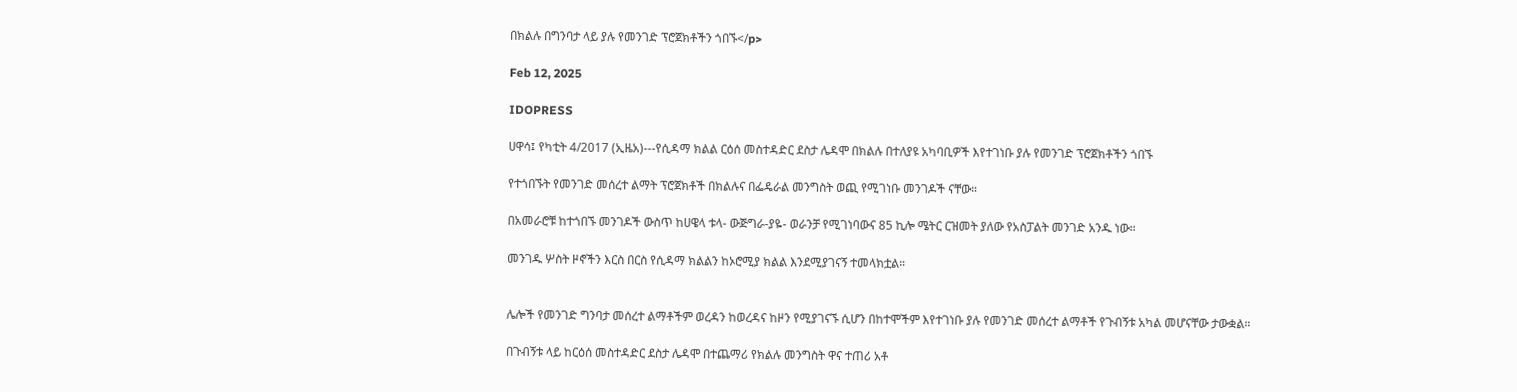በክልሉ በግንባታ ላይ ያሉ የመንገድ ፕሮጀክቶችን ጎበኙ</p>

Feb 12, 2025

IDOPRESS

ሀዋሳ፤ የካቲት 4/2017 (ኢዜአ)---የሲዳማ ክልል ርዕሰ መስተዳድር ደስታ ሌዳሞ በክልሉ በተለያዩ አካባቢዎች እየተገነቡ ያሉ የመንገድ ፕሮጀክቶችን ጎበኙ

የተጎበኙት የመንገድ መሰረተ ልማት ፕሮጀክቶች በክልሉና በፌዴራል መንግስት ወጪ የሚገነቡ መንገዶች ናቸው።

በአመራሮቹ ከተጎበኙ መንገዶች ውስጥ ከሀዌላ ቱላ- ውጅግራ-ያዬ- ወራንቻ የሚገነባውና 85 ኪሎ ሜትር ርዝመት ያለው የአስፓልት መንገድ አንዱ ነው።

መንገዱ ሦስት ዞኖችን እርስ በርስ የሲዳማ ክልልን ከኦሮሚያ ክልል እንደሚያገናኝ ተመላክቷል።


ሌሎች የመንገድ ግንባታ መሰረተ ልማቶችም ወረዳን ከወረዳና ከዞን የሚያገናኙ ሲሆን በከተሞችም እየተገነቡ ያሉ የመንገድ መሰረተ ልማቶች የጉብኝቱ አካል መሆናቸው ታውቋል።

በጉብኝቱ ላይ ከርዕሰ መስተዳድር ደስታ ሌዳሞ በተጨማሪ የክልሉ መንግስት ዋና ተጠሪ አቶ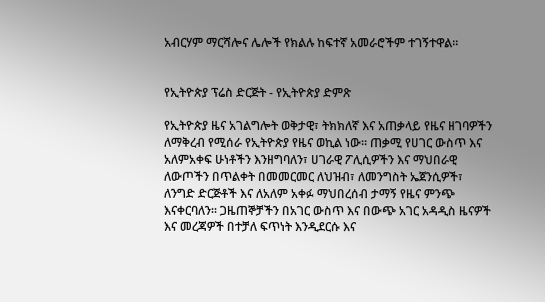አብርሃም ማርሻሎና ሌሎች የክልሉ ከፍተኛ አመራሮችም ተገኝተዋል።


የኢትዮጵያ ፕሬስ ድርጅት - የኢትዮጵያ ድምጽ

የኢትዮጵያ ዜና አገልግሎት ወቅታዊ፣ ትክክለኛ እና አጠቃላይ የዜና ዘገባዎችን ለማቅረብ የሚሰራ የኢትዮጵያ የዜና ወኪል ነው። ጠቃሚ የሀገር ውስጥ እና አለምአቀፍ ሁነቶችን እንዘግባለን፣ ሀገራዊ ፖሊሲዎችን እና ማህበራዊ ለውጦችን በጥልቀት በመመርመር ለህዝብ፣ ለመንግስት ኤጀንሲዎች፣ ለንግድ ድርጅቶች እና ለአለም አቀፉ ማህበረሰብ ታማኝ የዜና ምንጭ እናቀርባለን። ጋዜጠኞቻችን በአገር ውስጥ እና በውጭ አገር አዳዲስ ዜናዎች እና መረጃዎች በተቻለ ፍጥነት እንዲደርሱ እና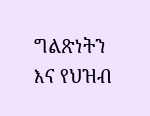ግልጽነትን እና የህዝብ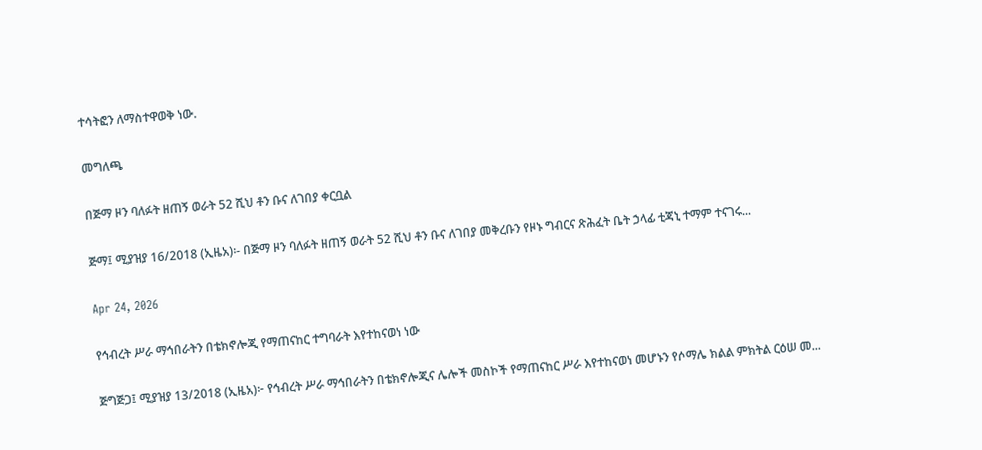ተሳትፎን ለማስተዋወቅ ነው.

መግለጫ

በጅማ ዞን ባለፉት ዘጠኝ ወራት 52 ሺህ ቶን ቡና ለገበያ ቀርቧል

ጅማ፤ ሚያዝያ 16/2018 (ኢዜአ)፡- በጅማ ዞን ባለፉት ዘጠኝ ወራት 52 ሺህ ቶን ቡና ለገበያ መቅረቡን የዞኑ ግብርና ጽሕፈት ቤት ኃላፊ ቲጃኒ ተማም ተናገሩ...

Apr 24, 2026

የኅብረት ሥራ ማኅበራትን በቴክኖሎጂ የማጠናከር ተግባራት እየተከናወነ ነው

ጅግጅጋ፤ ሚያዝያ 13/2018 (ኢዜአ)፦ የኅብረት ሥራ ማኅበራትን በቴክኖሎጂና ሌሎች መስኮች የማጠናከር ሥራ እየተከናወነ መሆኑን የሶማሌ ክልል ምክትል ርዕሠ መ...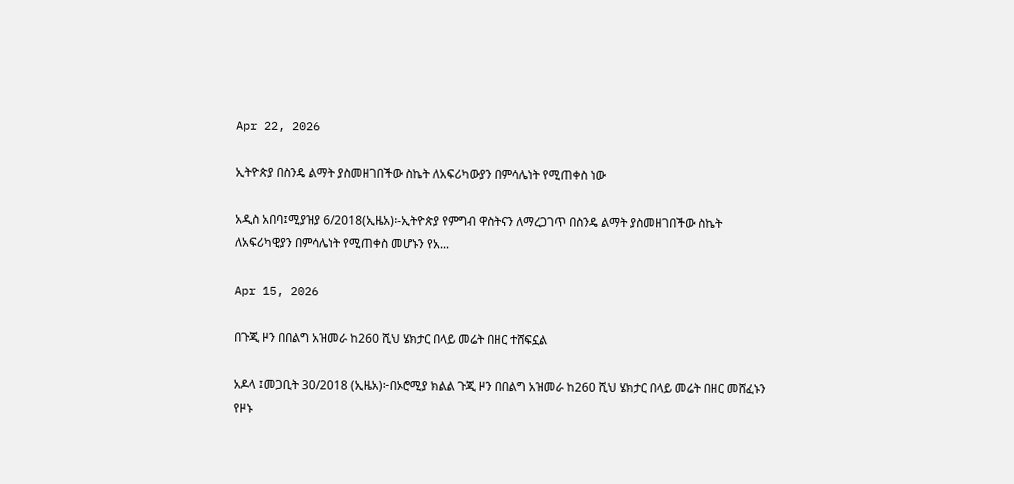Apr 22, 2026

ኢትዮጵያ በስንዴ ልማት ያስመዘገበችው ስኬት ለአፍሪካውያን በምሳሌነት የሚጠቀስ ነው

አዲስ አበባ፤ሚያዝያ 6/2018(ኢዜአ)፡-ኢትዮጵያ የምግብ ዋስትናን ለማረጋገጥ በስንዴ ልማት ያስመዘገበችው ስኬት ለአፍሪካዊያን በምሳሌነት የሚጠቀስ መሆኑን የአ...

Apr 15, 2026

በጉጂ ዞን በበልግ አዝመራ ከ260 ሺህ ሄክታር በላይ መሬት በዘር ተሸፍኗል

አዶላ ፤መጋቢት 30/2018 (ኢዜአ)፦በኦሮሚያ ክልል ጉጂ ዞን በበልግ አዝመራ ከ260 ሺህ ሄክታር በላይ መሬት በዘር መሸፈኑን የዞኑ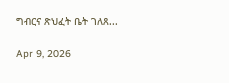ግብርና ጽህፈት ቤት ገለጸ...

Apr 9, 2026